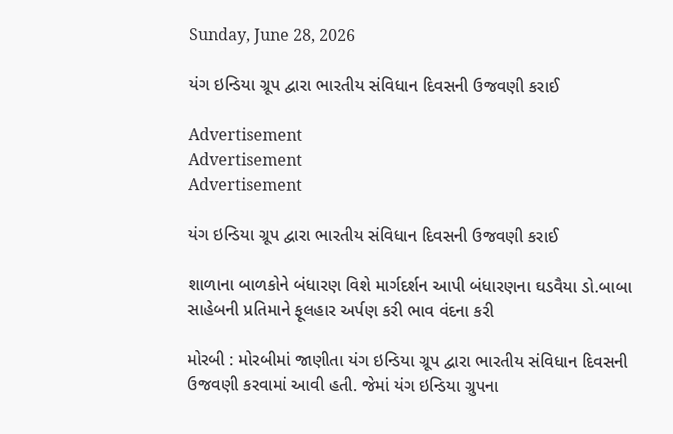Sunday, June 28, 2026

યંગ ઇન્ડિયા ગ્રૂપ દ્વારા ભારતીય સંવિધાન દિવસની ઉજવણી કરાઈ

Advertisement
Advertisement
Advertisement

યંગ ઇન્ડિયા ગ્રૂપ દ્વારા ભારતીય સંવિધાન દિવસની ઉજવણી કરાઈ

શાળાના બાળકોને બંધારણ વિશે માર્ગદર્શન આપી બંધારણના ઘડવૈયા ડો.બાબા સાહેબની પ્રતિમાને ફૂલહાર અર્પણ કરી ભાવ વંદના કરી

મોરબી : મોરબીમાં જાણીતા યંગ ઇન્ડિયા ગ્રૂપ દ્વારા ભારતીય સંવિધાન દિવસની ઉજવણી કરવામાં આવી હતી. જેમાં યંગ ઇન્ડિયા ગ્રુપના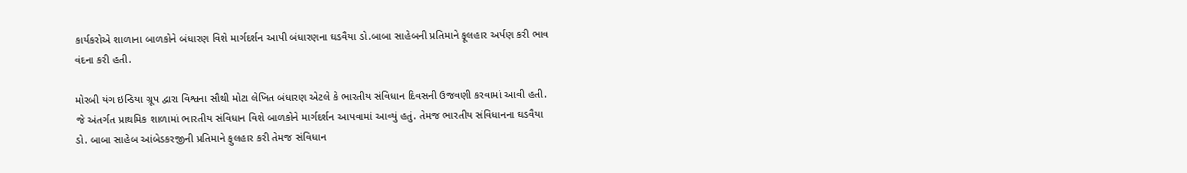કાર્યકરોએ શાળાના બાળકોને બંધારણ વિશે માર્ગદર્શન આપી બંધારણના ઘડવૈયા ડો.બાબા સાહેબની પ્રતિમાને ફૂલહાર અર્પણ કરી ભાવ વંદના કરી હતી.

મોરબી યંગ ઇન્ડિયા ગ્રૂપ દ્વારા વિશ્વના સૌથી મોટા લેખિત બંધારણ એટલે કે ભારતીય સંવિધાન દિવસની ઉજવણી કરવામાં આવી હતી. જે અંતર્ગત પ્રાથમિક શાળામાં ભારતીય સંવિધાન વિશે બાળકોને માર્ગદર્શન આપવામાં આવ્યું હતું. તેમજ ભારતીય સંવિધાનના ઘડવૈયા ડો. બાબા સાહેબ આંબેડકરજીની પ્રતિમાને ફુલહાર કરી તેમજ સંવિધાન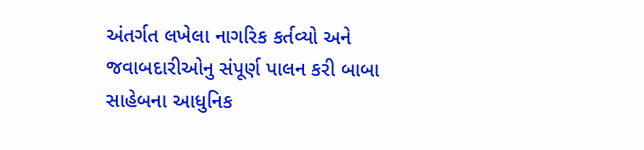અંતર્ગત લખેલા નાગરિક કર્તવ્યો અને જવાબદારીઓનુ સંપૂર્ણ પાલન કરી બાબા સાહેબના આધુનિક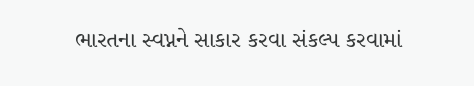ભારતના સ્વપ્નને સાકાર કરવા સંકલ્પ કરવામાં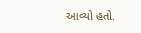આવ્યો હતો.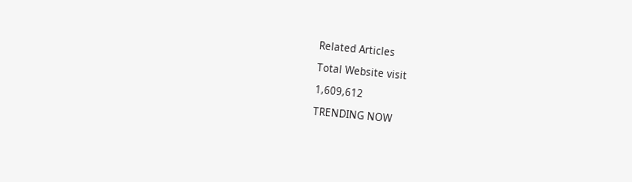Related Articles

Total Website visit

1,609,612

TRENDING NOW